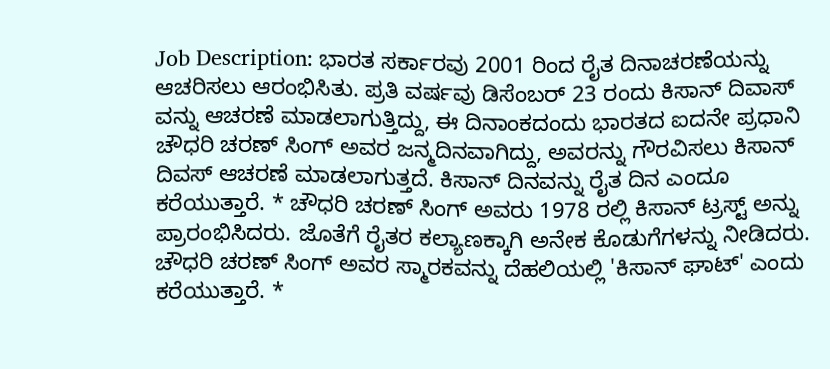Job Description: ಭಾರತ ಸರ್ಕಾರವು 2001 ರಿಂದ ರೈತ ದಿನಾಚರಣೆಯನ್ನು ಆಚರಿಸಲು ಆರಂಭಿಸಿತು. ಪ್ರತಿ ವರ್ಷವು ಡಿಸೆಂಬರ್ 23 ರಂದು ಕಿಸಾನ್ ದಿವಾಸ್ ವನ್ನು ಆಚರಣೆ ಮಾಡಲಾಗುತ್ತಿದ್ದು, ಈ ದಿನಾಂಕದಂದು ಭಾರತದ ಐದನೇ ಪ್ರಧಾನಿ ಚೌಧರಿ ಚರಣ್ ಸಿಂಗ್ ಅವರ ಜನ್ಮದಿನವಾಗಿದ್ದು, ಅವರನ್ನು ಗೌರವಿಸಲು ಕಿಸಾನ್ ದಿವಸ್ ಆಚರಣೆ ಮಾಡಲಾಗುತ್ತದೆ. ಕಿಸಾನ್ ದಿನವನ್ನು ರೈತ ದಿನ ಎಂದೂ ಕರೆಯುತ್ತಾರೆ. * ಚೌಧರಿ ಚರಣ್ ಸಿಂಗ್ ಅವರು 1978 ರಲ್ಲಿ ಕಿಸಾನ್ ಟ್ರಸ್ಟ್ ಅನ್ನು ಪ್ರಾರಂಭಿಸಿದರು. ಜೊತೆಗೆ ರೈತರ ಕಲ್ಯಾಣಕ್ಕಾಗಿ ಅನೇಕ ಕೊಡುಗೆಗಳನ್ನು ನೀಡಿದರು. ಚೌಧರಿ ಚರಣ್ ಸಿಂಗ್ ಅವರ ಸ್ಮಾರಕವನ್ನು ದೆಹಲಿಯಲ್ಲಿ 'ಕಿಸಾನ್ ಘಾಟ್' ಎಂದು ಕರೆಯುತ್ತಾರೆ. *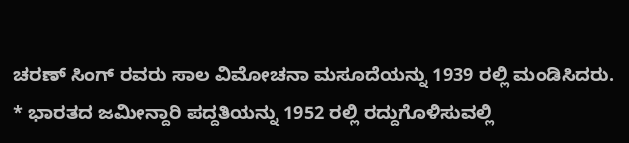ಚರಣ್ ಸಿಂಗ್ ರವರು ಸಾಲ ವಿಮೋಚನಾ ಮಸೂದೆಯನ್ನು 1939 ರಲ್ಲಿ ಮಂಡಿಸಿದರು. * ಭಾರತದ ಜಮೀನ್ದಾರಿ ಪದ್ದತಿಯನ್ನು 1952 ರಲ್ಲಿ ರದ್ದುಗೊಳಿಸುವಲ್ಲಿ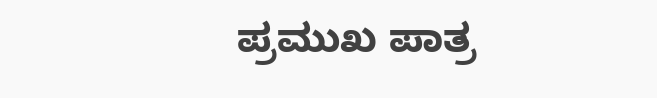ಪ್ರಮುಖ ಪಾತ್ರ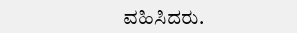ವಹಿಸಿದರು.